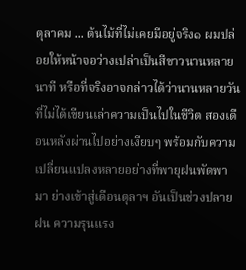ตุลาคม ... ต้นไม้ที่ไม่เคยมีอยู่จริง๑ ผมปล่อยให้หน้าจอว่างเปล่าเป็นสีขาวนานหลายนาที หรือที่จริงอาจกล่าวได้ว่านานหลายวันที่ไม่ได้เขียนเล่าความเป็นไปในชีวิต สองเดือนหลังผ่านไปอย่างเงียบๆ พร้อมกับความเปลี่ยนแปลงหลายอย่างที่พายุฝนพัดพามา ย่างเข้าสู่เดือนตุลาฯ อันเป็นช่วงปลายฝน ความรุนแรง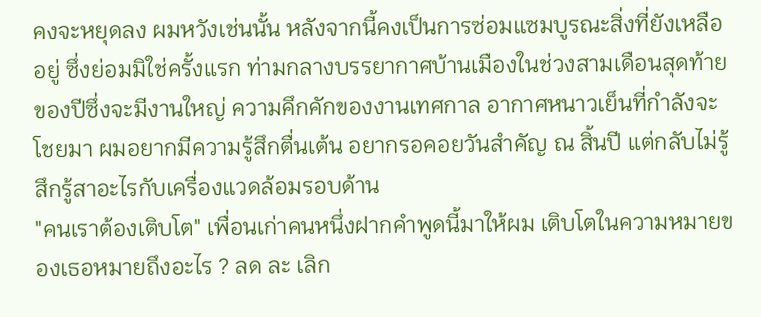คงจะหยุดลง ผมหวังเช่นนั้น หลังจากนี้คงเป็นการซ่อมแซมบูรณะสิ่งที่ยังเหลืออยู่ ซึ่งย่อมมิใช่ครั้งแรก ท่ามกลางบรรยากาศบ้านเมืองในช่วงสามเดือนสุดท้ายของปีซึ่งจะมีงานใหญ่ ความคึกคักของงานเทศกาล อากาศหนาวเย็นที่กำลังจะโชยมา ผมอยากมีความรู้สึกตื่นเต้น อยากรอคอยวันสำคัญ ณ สิ้นปี แต่กลับไม่รู้สึกรู้สาอะไรกับเครื่องแวดล้อมรอบด้าน
"คนเราต้องเติบโต" เพื่อนเก่าคนหนึ่งฝากคำพูดนี้มาให้ผม เติบโตในความหมายของเธอหมายถึงอะไร ? ลด ละ เลิก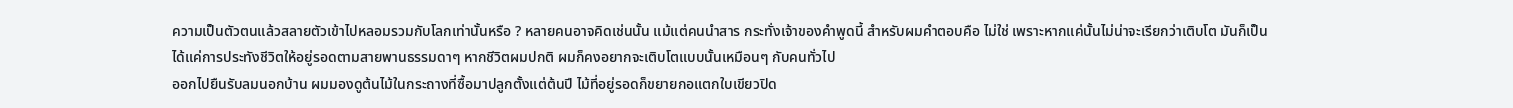ความเป็นตัวตนแล้วสลายตัวเข้าไปหลอมรวมกับโลกเท่านั้นหรือ ? หลายคนอาจคิดเช่นนั้น แม้แต่คนนำสาร กระทั่งเจ้าของคำพูดนี้ สำหรับผมคำตอบคือ ไม่ใช่ เพราะหากแค่นั้นไม่น่าจะเรียกว่าเติบโต มันก็เป็นได้แค่การประทังชีวิตให้อยู่รอดตามสายพานธรรมดาๆ หากชีวิตผมปกติ ผมก็คงอยากจะเติบโตแบบนั้นเหมือนๆ กับคนทั่วไป
ออกไปยืนรับลมนอกบ้าน ผมมองดูต้นไม้ในกระถางที่ซื้อมาปลูกตั้งแต่ต้นปี ไม้ที่อยู่รอดก็ขยายกอแตกใบเขียวปิด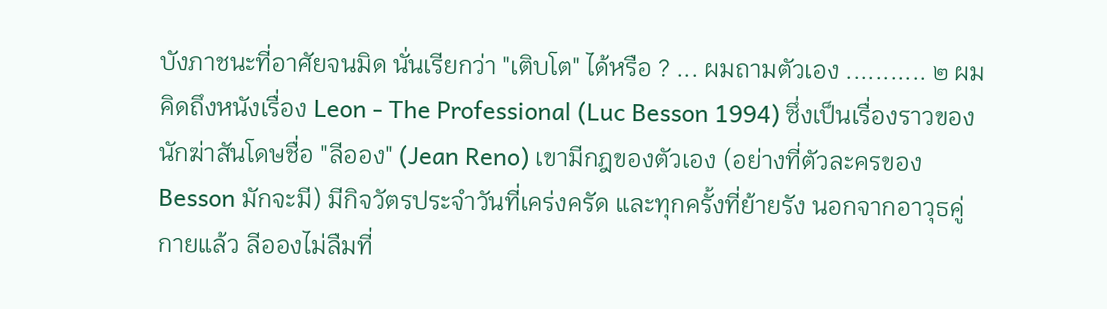บังภาชนะที่อาศัยจนมิด นั่นเรียกว่า "เติบโต" ได้หรือ ? ... ผมถามตัวเอง ........... ๒ ผมคิดถึงหนังเรื่อง Leon - The Professional (Luc Besson 1994) ซึ่งเป็นเรื่องราวของนักฆ่าสันโดษชื่อ "ลีออง" (Jean Reno) เขามีกฎของตัวเอง (อย่างที่ตัวละครของ Besson มักจะมี) มีกิจวัตรประจำวันที่เคร่งครัด และทุกครั้งที่ย้ายรัง นอกจากอาวุธคู่กายแล้ว ลีอองไม่ลืมที่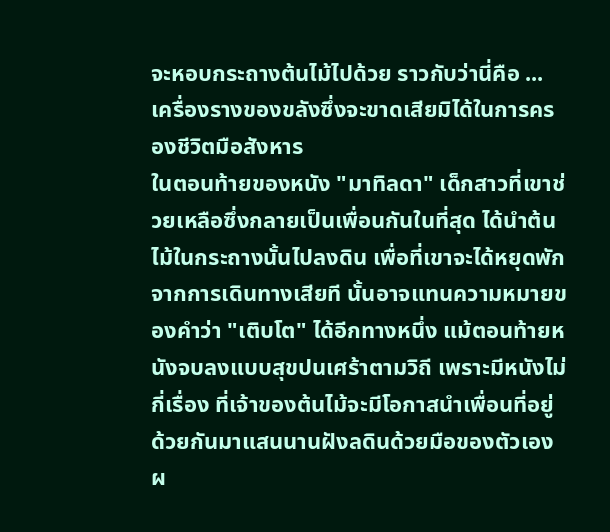จะหอบกระถางต้นไม้ไปด้วย ราวกับว่านี่คือ ... เครื่องรางของขลังซึ่งจะขาดเสียมิได้ในการครองชีวิตมือสังหาร
ในตอนท้ายของหนัง "มาทิลดา" เด็กสาวที่เขาช่วยเหลือซึ่งกลายเป็นเพื่อนกันในที่สุด ได้นำต้นไม้ในกระถางนั้นไปลงดิน เพื่อที่เขาจะได้หยุดพักจากการเดินทางเสียที นั้นอาจแทนความหมายของคำว่า "เติบโต" ได้อีกทางหนึ่ง แม้ตอนท้ายหนังจบลงแบบสุขปนเศร้าตามวิถี เพราะมีหนังไม่กี่เรื่อง ที่เจ้าของต้นไม้จะมีโอกาสนำเพื่อนที่อยู่ด้วยกันมาแสนนานฝังลดินด้วยมือของตัวเอง ผ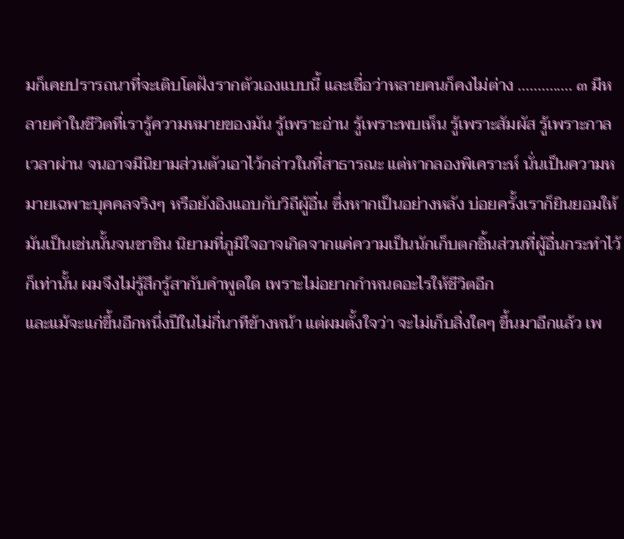มก็เคยปรารถนาที่จะเติบโตฝังรากตัวเองแบบนี้ และเชื่อว่าหลายคนก็คงไม่ต่าง .............. ๓ มีหลายคำในชีวิตที่เรารู้ความหมายของมัน รู้เพราะอ่าน รู้เพราะพบเห็น รู้เพราะสัมผัส รู้เพราะกาลเวลาผ่าน จนอาจมีนิยามส่วนตัวเอาไว้กล่าวในที่สาธารณะ แต่หากลองพิเคราะห์ นั่นเป็นความหมายเฉพาะบุคคลจริงๆ หรือยังอิงแอบกับวิถีผู้อื่น ซึ่งหากเป็นอย่างหลัง บ่อยครั้งเราก็ยินยอมให้มันเป็นเช่นนั้นจนชาชิน นิยามที่ภูมิใจอาจเกิดจากแค่ความเป็นนักเก็บตกชิ้นส่วนที่ผู้อื่นกระทำไว้ก็เท่านั้น ผมจึงไม่รู้สึกรู้สากับคำพูดใด เพราะไม่อยากกำหนดอะไรให้ชีวิตอีก
และแม้จะแก่ขึ้นอีกหนึ่งปีในไม่กี่นาทีข้างหน้า แต่ผมตั้งใจว่า จะไม่เก็บสิ่งใดๆ ขึ้นมาอีกแล้ว เพ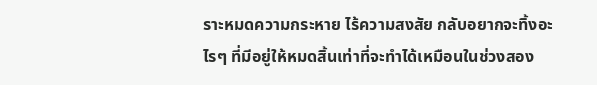ราะหมดความกระหาย ไร้ความสงสัย กลับอยากจะทิ้งอะไรๆ ที่มีอยู่ให้หมดสิ้นเท่าที่จะทำได้เหมือนในช่วงสอง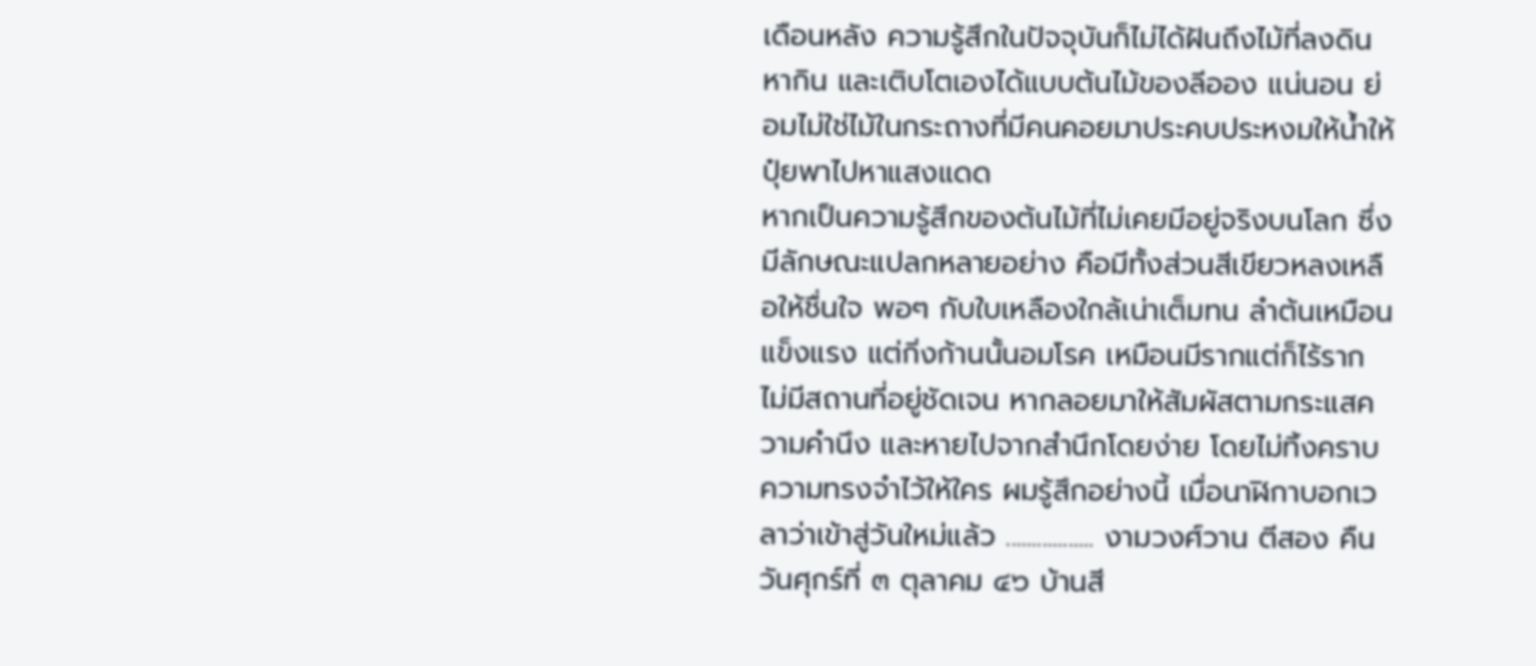เดือนหลัง ความรู้สึกในปัจจุบันก็ไม่ได้ฝันถึงไม้ที่ลงดิน หากิน และเติบโตเองได้แบบต้นไม้ของลีออง แน่นอน ย่อมไม่ใช่ไม้ในกระถางที่มีคนคอยมาประคบประหงมให้น้ำให้ปุ๋ยพาไปหาแสงแดด
หากเป็นความรู้สึกของต้นไม้ที่ไม่เคยมีอยู่จริงบนโลก ซึ่งมีลักษณะแปลกหลายอย่าง คือมีทั้งส่วนสีเขียวหลงเหลือให้ชื่นใจ พอๆ กับใบเหลืองใกล้เน่าเต็มทน ลำต้นเหมือนแข็งแรง แต่กิ่งก้านนั้นอมโรค เหมือนมีรากแต่ก็ไร้ราก ไม่มีสถานที่อยู่ชัดเจน หากลอยมาให้สัมผัสตามกระแสความคำนึง และหายไปจากสำนึกโดยง่าย โดยไม่ทิ้งคราบความทรงจำไว้ให้ใคร ผมรู้สึกอย่างนี้ เมื่อนาฬิกาบอกเวลาว่าเข้าสู่วันใหม่แล้ว ................. งามวงศ์วาน ตีสอง คืนวันศุกร์ที่ ๓ ตุลาคม ๔๖ บ้านสี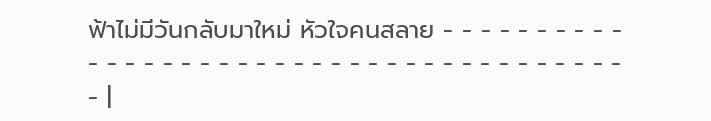ฟ้าไม่มีวันกลับมาใหม่ หัวใจคนสลาย - - - - - - - - - - - - - - - - - - - - - - - - - - - - - - - - - - - - - - - - |